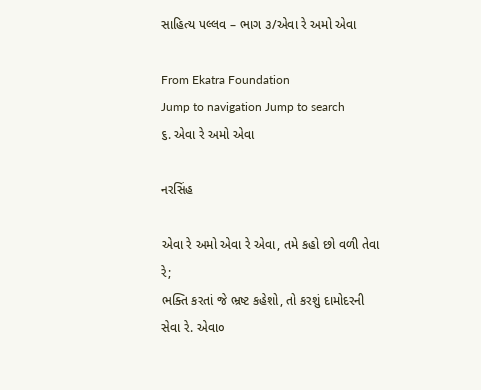સાહિત્ય પલ્લવ – ભાગ ૩/એવા રે અમો એવા

From Ekatra Foundation
Jump to navigation Jump to search
૬. એવા રે અમો એવા

નરસિંહ

એવા રે અમો એવા રે એવા, તમે કહો છો વળી તેવા રે;
ભક્તિ કરતાં જે ભ્રષ્ટ કહેશો, તો કરશું દામોદરની સેવા રે. એવા૦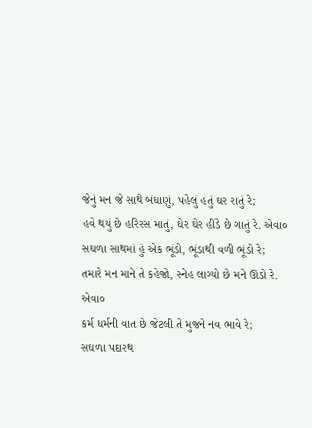જેનું મન જે સાથે બંધાણું, પહેલું હતું ઘર રાતું રે;
હવે થયું છે હરિરસ માતું, ઘેર ઘેર હીંડે છે ગાતું રે. એવા૦
સઘળા સાથમાં હું એક ભૂંડો, ભૂંડાથી વળી ભૂંડો રે;
તમારે મન માને તે કહેજો, સ્નેહ લાગ્યો છે મને ઊંડો રે. એવા૦
કર્મ ધર્મની વાત છે જેટલી તે મુજને નવ ભાવે રે;
સઘળા પદારથ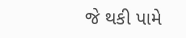જે થકી પામે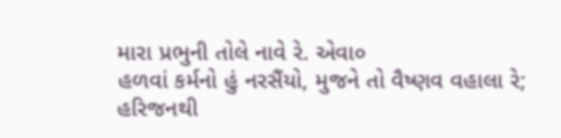મારા પ્રભુની તોલે નાવે રે. એવા૦
હળવાં કર્મનો હું નરસૈંયો, મુજને તો વૈષ્ણવ વહાલા રે;
હરિજનથી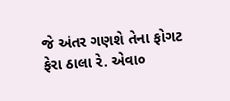જે અંતર ગણશે તેના ફોગટ ફેરા ઠાલા રે. એવા૦